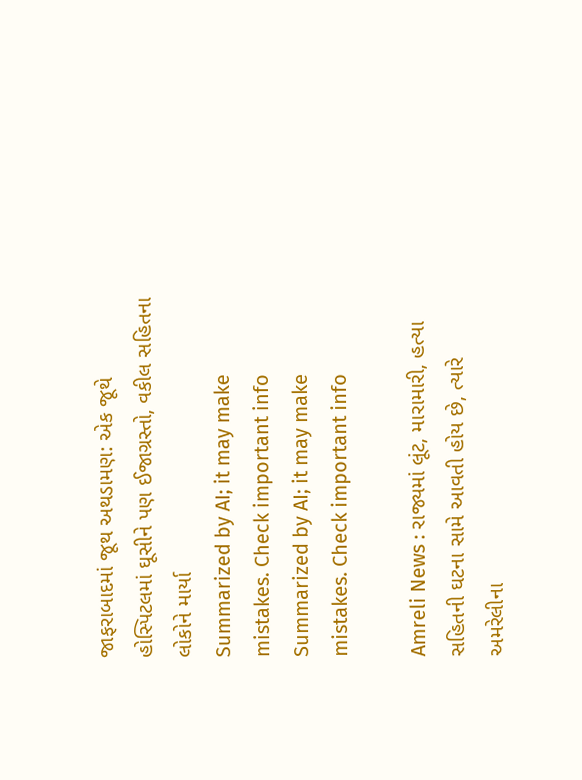જાફરાબાદમાં જૂથ અથડામણ: એક જૂથે હોસ્પિટલમાં ઘૂસીને પણ ઈજાગ્રસ્તો, વકીલ સહિતના લોકોને માર્યા
Summarized by AI; it may make mistakes. Check important info
Summarized by AI; it may make mistakes. Check important info

Amreli News : રાજ્યમાં લૂંટ, મારામારી, હત્યા સહિતની ઘટના સામે આવતી હોય છે, ત્યારે અમરેલીના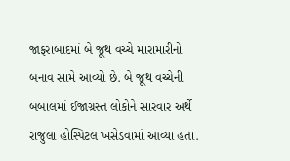જાફરાબાદમાં બે જૂથ વચ્ચે મારામારીનો બનાવ સામે આવ્યો છે. બે જૂથ વચ્ચેની બબાલમાં ઈજાગ્રસ્ત લોકોને સારવાર અર્થે રાજુલા હોસ્પિટલ ખસેડવામાં આવ્યા હતા.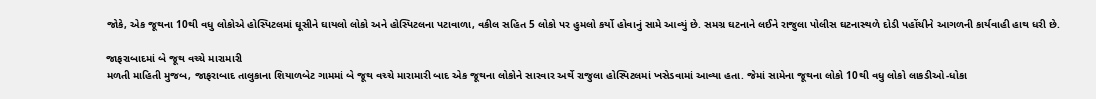જોકે, એક જૂથના 10થી વધુ લોકોએ હોસ્પિટલમાં ઘૂસીને ઘાયલો લોકો અને હોસ્પિટલના પટાવાળા, વકીલ સહિત 5 લોકો પર હુમલો કર્યો હોવાનું સામે આવ્યું છે. સમગ્ર ઘટનાને લઈને રાજુલા પોલીસ ઘટનાસ્થળે દોડી પહોંચીને આગળની કાર્યવાહી હાથ ધરી છે.

જાફરાબાદમાં બે જૂથ વચ્ચે મારામારી
મળતી માહિતી મુજબ, જાફરાબાદ તાલુકાના શિયાળબેટ ગામમાં બે જૂથ વચ્ચે મારામારી બાદ એક જૂથના લોકોને સારવાર અર્થે રાજુલા હોસ્પિટલમાં ખસેડવામાં આવ્યા હતા. જેમાં સામેના જૂથના લોકો 10થી વધુ લોકો લાકડીઓ-ધોકા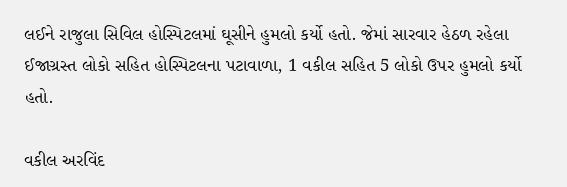લઈને રાજુલા સિવિલ હોસ્પિટલમાં ઘૂસીને હુમલો કર્યો હતો. જેમાં સારવાર હેઠળ રહેલા ઈજાગ્રસ્ત લોકો સહિત હોસ્પિટલના પટાવાળા, 1 વકીલ સહિત 5 લોકો ઉપર હુમલો કર્યો હતો.

વકીલ અરવિંદ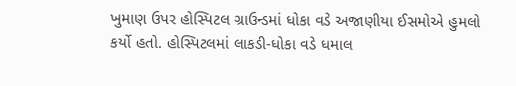ખુમાણ ઉપર હોસ્પિટલ ગ્રાઉન્ડમાં ધોકા વડે અજાણીયા ઈસમોએ હુમલો કર્યો હતો. હોસ્પિટલમાં લાકડી-ધોકા વડે ધમાલ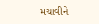મચાવીને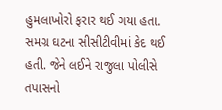હુમલાખોરો ફરાર થઈ ગયા હતા. સમગ્ર ઘટના સીસીટીવીમાં કેદ થઈ હતી. જેને લઈને રાજુલા પોલીસે તપાસનો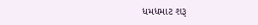ધમધમાટ શરૂ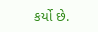કર્યો છે.